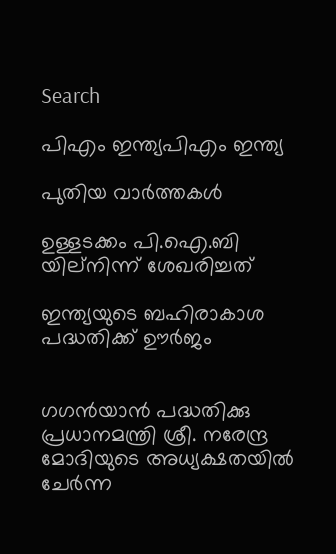Search

പിഎം ഇന്ത്യപിഎം ഇന്ത്യ

പുതിയ വാർത്തകൾ

ഉള്ളടക്കം പി.ഐ.ബി യില്നിന്ന് ശേഖരിച്ചത്

ഇന്ത്യയുടെ ബഹിരാകാശ പദ്ധതിക്ക് ഊര്‍ജം


ഗഗന്‍യാന്‍ പദ്ധതിക്കു പ്രധാനമന്ത്രി ശ്രീ. നരേന്ദ്ര മോദിയുടെ അധ്യക്ഷതയില്‍ ചേര്‍ന്ന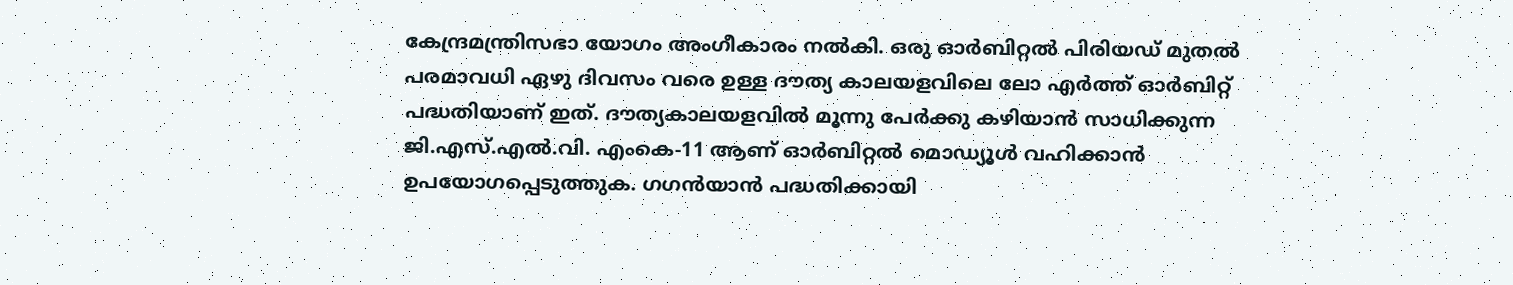കേന്ദ്രമന്ത്രിസഭാ യോഗം അംഗീകാരം നല്‍കി. ഒരു ഓര്‍ബിറ്റല്‍ പിരിയഡ് മുതല്‍ പരമാവധി ഏഴു ദിവസം വരെ ഉള്ള ദൗത്യ കാലയളവിലെ ലോ എര്‍ത്ത് ഓര്‍ബിറ്റ് പദ്ധതിയാണ് ഇത്. ദൗത്യകാലയളവില്‍ മൂന്നു പേര്‍ക്കു കഴിയാന്‍ സാധിക്കുന്ന ജി.എസ്.എല്‍.വി. എംകെ-11 ആണ് ഓര്‍ബിറ്റല്‍ മൊഡ്യൂള്‍ വഹിക്കാന്‍ ഉപയോഗപ്പെടുത്തുക. ഗഗന്‍യാന്‍ പദ്ധതിക്കായി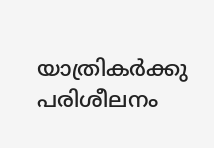യാത്രികര്‍ക്കു പരിശീലനം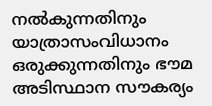നല്‍കുന്നതിനും യാത്രാസംവിധാനം ഒരുക്കുന്നതിനും ഭൗമ അടിസ്ഥാന സൗകര്യം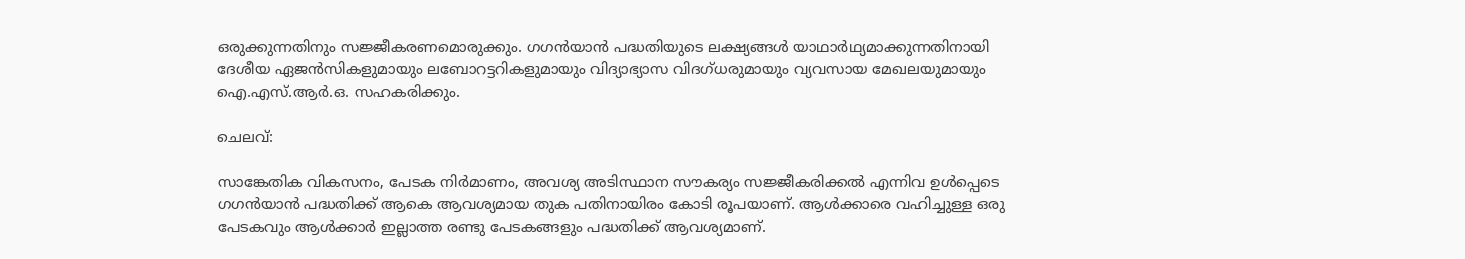ഒരുക്കുന്നതിനും സജ്ജീകരണമൊരുക്കും. ഗഗന്‍യാന്‍ പദ്ധതിയുടെ ലക്ഷ്യങ്ങള്‍ യാഥാര്‍ഥ്യമാക്കുന്നതിനായി ദേശീയ ഏജന്‍സികളുമായും ലബോറട്ടറികളുമായും വിദ്യാഭ്യാസ വിദഗ്ധരുമായും വ്യവസായ മേഖലയുമായും ഐ.എസ്.ആര്‍.ഒ. സഹകരിക്കും.

ചെലവ്:

സാങ്കേതിക വികസനം, പേടക നിര്‍മാണം, അവശ്യ അടിസ്ഥാന സൗകര്യം സജ്ജീകരിക്കല്‍ എന്നിവ ഉള്‍പ്പെടെ ഗഗന്‍യാന്‍ പദ്ധതിക്ക് ആകെ ആവശ്യമായ തുക പതിനായിരം കോടി രൂപയാണ്. ആള്‍ക്കാരെ വഹിച്ചുള്ള ഒരു പേടകവും ആള്‍ക്കാര്‍ ഇല്ലാത്ത രണ്ടു പേടകങ്ങളും പദ്ധതിക്ക് ആവശ്യമാണ്.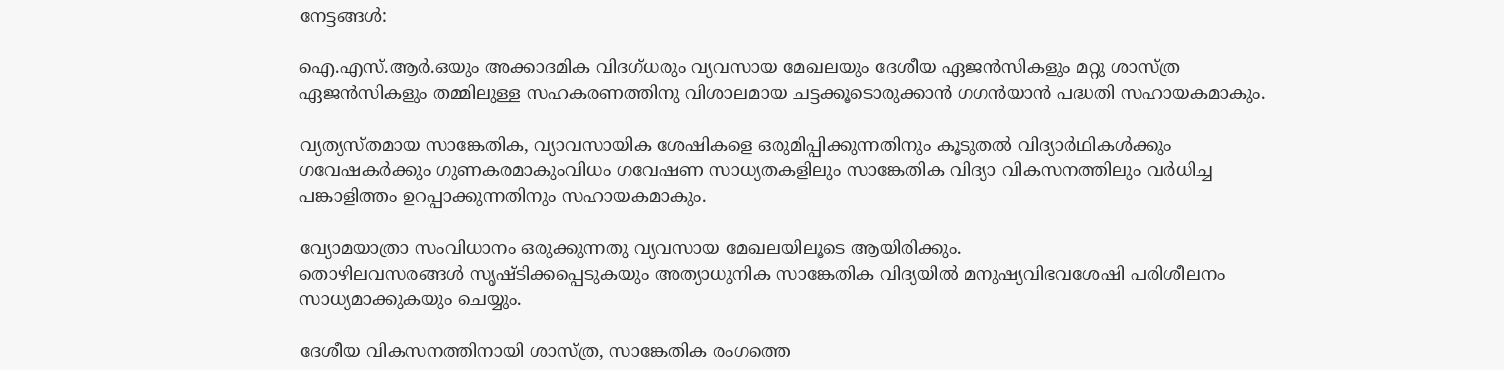നേട്ടങ്ങള്‍:

ഐ.എസ്.ആര്‍.ഒയും അക്കാദമിക വിദഗ്ധരും വ്യവസായ മേഖലയും ദേശീയ ഏജന്‍സികളും മറ്റു ശാസ്ത്ര ഏജന്‍സികളും തമ്മിലുള്ള സഹകരണത്തിനു വിശാലമായ ചട്ടക്കൂടൊരുക്കാന്‍ ഗഗന്‍യാന്‍ പദ്ധതി സഹായകമാകും.

വ്യത്യസ്തമായ സാങ്കേതിക, വ്യാവസായിക ശേഷികളെ ഒരുമിപ്പിക്കുന്നതിനും കൂടുതല്‍ വിദ്യാര്‍ഥികള്‍ക്കും ഗവേഷകര്‍ക്കും ഗുണകരമാകുംവിധം ഗവേഷണ സാധ്യതകളിലും സാങ്കേതിക വിദ്യാ വികസനത്തിലും വര്‍ധിച്ച പങ്കാളിത്തം ഉറപ്പാക്കുന്നതിനും സഹായകമാകും.

വ്യോമയാത്രാ സംവിധാനം ഒരുക്കുന്നതു വ്യവസായ മേഖലയിലൂടെ ആയിരിക്കും.
തൊഴിലവസരങ്ങള്‍ സൃഷ്ടിക്കപ്പെടുകയും അത്യാധുനിക സാങ്കേതിക വിദ്യയില്‍ മനുഷ്യവിഭവശേഷി പരിശീലനം സാധ്യമാക്കുകയും ചെയ്യും.

ദേശീയ വികസനത്തിനായി ശാസ്ത്ര, സാങ്കേതിക രംഗത്തെ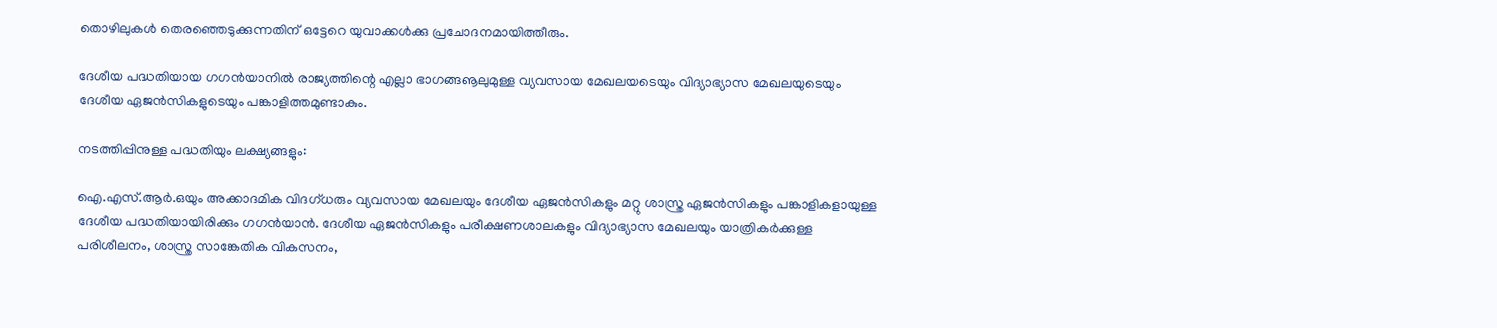തൊഴിലുകള്‍ തെരഞ്ഞെടുക്കുന്നതിന് ഒട്ടേറെ യുവാക്കള്‍ക്കു പ്രചോദനമായിത്തീരും.

ദേശീയ പദ്ധതിയായ ഗഗന്‍യാനില്‍ രാജ്യത്തിന്റെ എല്ലാ ഭാഗങ്ങൡലുമുള്ള വ്യവസായ മേഖലയടെയും വിദ്യാഭ്യാസ മേഖലയുടെയും ദേശീയ ഏജന്‍സികളുടെയും പങ്കാളിത്തമുണ്ടാകും.

നടത്തിപ്പിനുള്ള പദ്ധതിയും ലക്ഷ്യങ്ങളും:

ഐ.എസ്.ആര്‍.ഒയും അക്കാദമിക വിദഗ്ധരും വ്യവസായ മേഖലയും ദേശീയ ഏജന്‍സികളും മറ്റു ശാസ്ത്ര ഏജന്‍സികളും പങ്കാളികളായുള്ള ദേശീയ പദ്ധതിയായിരിക്കും ഗഗന്‍യാന്‍. ദേശീയ ഏജന്‍സികളും പരീക്ഷണശാലകളും വിദ്യാഭ്യാസ മേഖലയും യാത്രികര്‍ക്കുള്ള പരിശീലനം, ശാസ്ത്ര സാങ്കേതിക വികസനം,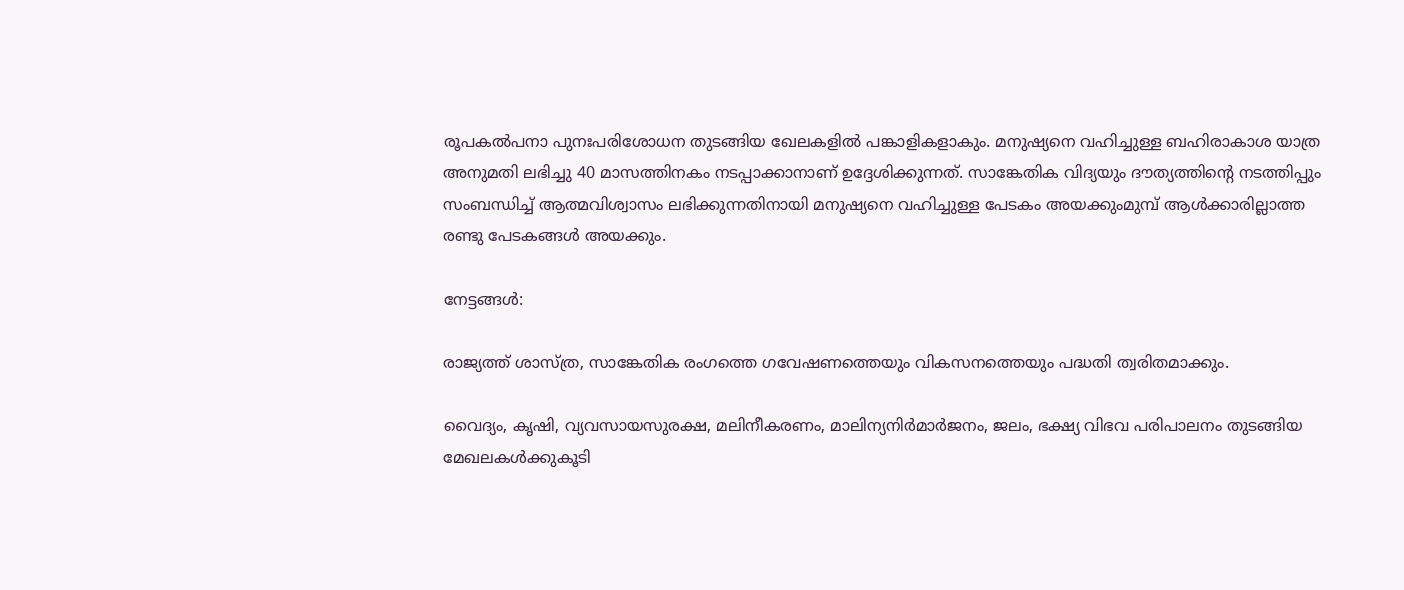രൂപകല്‍പനാ പുനഃപരിശോധന തുടങ്ങിയ ഖേലകളില്‍ പങ്കാളികളാകും. മനുഷ്യനെ വഹിച്ചുള്ള ബഹിരാകാശ യാത്ര അനുമതി ലഭിച്ചു 40 മാസത്തിനകം നടപ്പാക്കാനാണ് ഉദ്ദേശിക്കുന്നത്. സാങ്കേതിക വിദ്യയും ദൗത്യത്തിന്റെ നടത്തിപ്പും സംബന്ധിച്ച് ആത്മവിശ്വാസം ലഭിക്കുന്നതിനായി മനുഷ്യനെ വഹിച്ചുള്ള പേടകം അയക്കുംമുമ്പ് ആള്‍ക്കാരില്ലാത്ത രണ്ടു പേടകങ്ങള്‍ അയക്കും.

നേട്ടങ്ങള്‍:

രാജ്യത്ത് ശാസ്ത്ര, സാങ്കേതിക രംഗത്തെ ഗവേഷണത്തെയും വികസനത്തെയും പദ്ധതി ത്വരിതമാക്കും.

വൈദ്യം, കൃഷി, വ്യവസായസുരക്ഷ, മലിനീകരണം, മാലിന്യനിര്‍മാര്‍ജനം, ജലം, ഭക്ഷ്യ വിഭവ പരിപാലനം തുടങ്ങിയ മേഖലകള്‍ക്കുകൂടി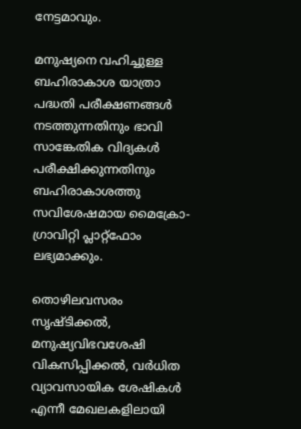നേട്ടമാവും.

മനുഷ്യനെ വഹിച്ചുള്ള ബഹിരാകാശ യാത്രാ പദ്ധതി പരീക്ഷണങ്ങള്‍ നടത്തുന്നതിനും ഭാവി സാങ്കേതിക വിദ്യകള്‍ പരീക്ഷിക്കുന്നതിനും ബഹിരാകാശത്തു സവിശേഷമായ മൈക്രോ-ഗ്രാവിറ്റി പ്ലാറ്റ്‌ഫോം ലഭ്യമാക്കും.

തൊഴിലവസരം സൃഷ്ടിക്കല്‍, മനുഷ്യവിഭവശേഷി വികസിപ്പിക്കല്‍, വര്‍ധിത വ്യാവസായിക ശേഷികള്‍ എന്നീ മേഖലകളിലായി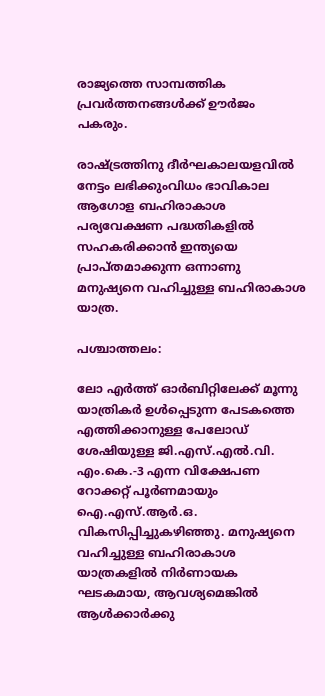രാജ്യത്തെ സാമ്പത്തിക പ്രവര്‍ത്തനങ്ങള്‍ക്ക് ഊര്‍ജം പകരും.

രാഷ്ട്രത്തിനു ദീര്‍ഘകാലയളവില്‍ നേട്ടം ലഭിക്കുംവിധം ഭാവികാല ആഗോള ബഹിരാകാശ പര്യവേക്ഷണ പദ്ധതികളില്‍ സഹകരിക്കാന്‍ ഇന്ത്യയെ പ്രാപ്തമാക്കുന്ന ഒന്നാണു മനുഷ്യനെ വഹിച്ചുള്ള ബഹിരാകാശ യാത്ര.

പശ്ചാത്തലം:

ലോ എര്‍ത്ത് ഓര്‍ബിറ്റിലേക്ക് മൂന്നു യാത്രികര്‍ ഉള്‍പ്പെടുന്ന പേടകത്തെ എത്തിക്കാനുള്ള പേലോഡ് ശേഷിയുള്ള ജി.എസ്.എല്‍.വി. എം.കെ.-3 എന്ന വിക്ഷേപണ റോക്കറ്റ് പൂര്‍ണമായും ഐ.എസ്.ആര്‍.ഒ. വികസിപ്പിച്ചുകഴിഞ്ഞു. മനുഷ്യനെ വഹിച്ചുള്ള ബഹിരാകാശ യാത്രകളില്‍ നിര്‍ണായക ഘടകമായ, ആവശ്യമെങ്കില്‍ ആള്‍ക്കാര്‍ക്കു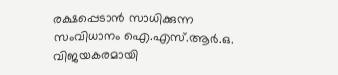രക്ഷപ്പെടാന്‍ സാധിക്കുന്ന സംവിധാനം ഐ.എസ്.ആര്‍.ഒ. വിജയകരമായി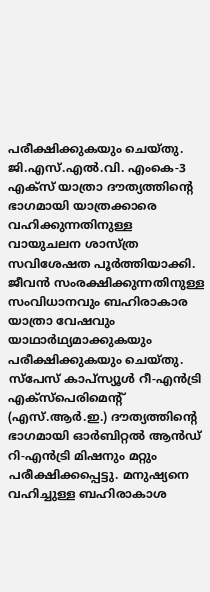പരീക്ഷിക്കുകയും ചെയ്തു. ജി.എസ്.എല്‍.വി. എംകെ-3 എക്‌സ് യാത്രാ ദൗത്യത്തിന്റെ ഭാഗമായി യാത്രക്കാരെ വഹിക്കുന്നതിനുള്ള വായുചലന ശാസ്ത്ര സവിശേഷത പൂര്‍ത്തിയാക്കി. ജീവന്‍ സംരക്ഷിക്കുന്നതിനുള്ള സംവിധാനവും ബഹിരാകാര യാത്രാ വേഷവും യാഥാര്‍ഥ്യമാക്കുകയും പരീക്ഷിക്കുകയും ചെയ്തു. സ്‌പേസ് കാപ്‌സ്യൂള്‍ റീ-എന്‍ട്രി എക്‌സ്‌പെരിമെന്റ് (എസ്.ആര്‍.ഇ.) ദൗത്യത്തിന്റെ ഭാഗമായി ഓര്‍ബിറ്റല്‍ ആന്‍ഡ് റി-എന്‍ട്രി മിഷനും മറ്റും പരീക്ഷിക്കപ്പെട്ടു. മനുഷ്യനെ വഹിച്ചുള്ള ബഹിരാകാശ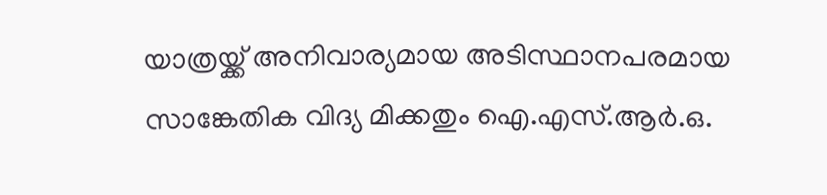യാത്രയ്ക്ക് അനിവാര്യമായ അടിസ്ഥാനപരമായ സാങ്കേതിക വിദ്യ മിക്കതും ഐ.എസ്.ആര്‍.ഒ.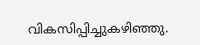വികസിപ്പിച്ചുകഴിഞ്ഞു.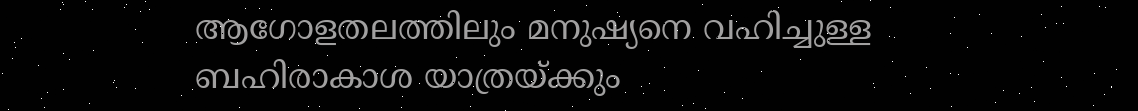ആഗോളതലത്തിലും മനുഷ്യനെ വഹിച്ചുള്ള ബഹിരാകാശ യാത്രയ്ക്കും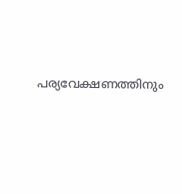പര്യവേക്ഷണത്തിനും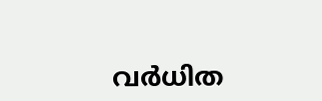വര്‍ധിത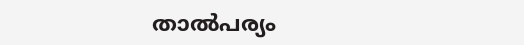താല്‍പര്യം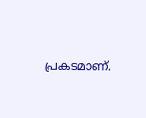പ്രകടമാണ്.